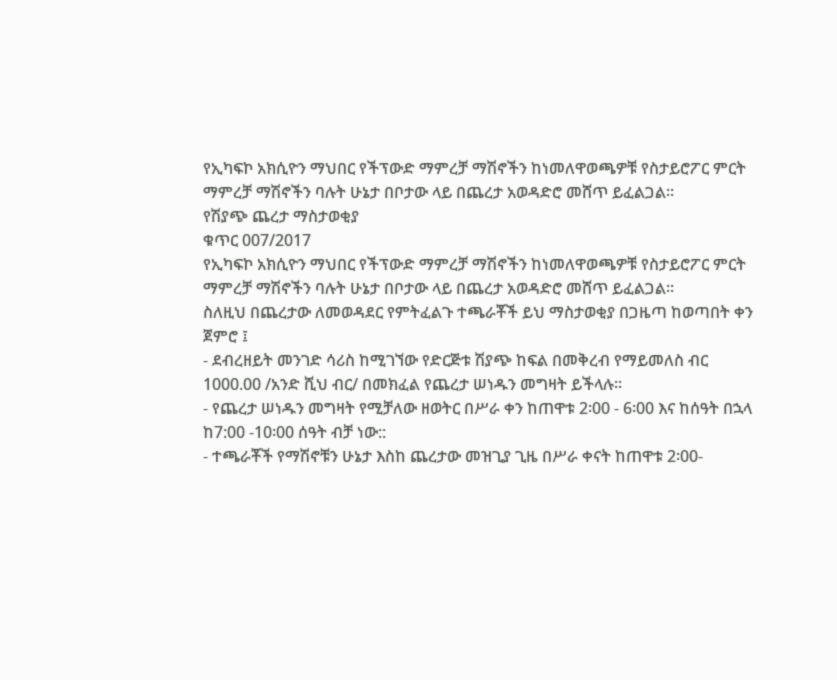የኢካፍኮ አክሲዮን ማህበር የችፕውድ ማምረቻ ማሽኖችን ከነመለዋወጫዎቹ የስታይሮፖር ምርት ማምረቻ ማሽኖችን ባሉት ሁኔታ በቦታው ላይ በጨረታ አወዳድሮ መሸጥ ይፈልጋል፡፡
የሽያጭ ጨረታ ማስታወቂያ
ቁጥር 007/2017
የኢካፍኮ አክሲዮን ማህበር የችፕውድ ማምረቻ ማሽኖችን ከነመለዋወጫዎቹ የስታይሮፖር ምርት ማምረቻ ማሽኖችን ባሉት ሁኔታ በቦታው ላይ በጨረታ አወዳድሮ መሸጥ ይፈልጋል፡፡
ስለዚህ በጨረታው ለመወዳደር የምትፈልጉ ተጫራቾች ይህ ማስታወቂያ በጋዜጣ ከወጣበት ቀን ጀምሮ ፤
- ደብረዘይት መንገድ ሳሪስ ከሚገኘው የድርጅቱ ሽያጭ ከፍል በመቅረብ የማይመለስ ብር 1000.00 /አንድ ሺህ ብር/ በመክፈል የጨረታ ሠነዱን መግዛት ይችላሉ፡፡
- የጨረታ ሠነዱን መግዛት የሚቻለው ዘወትር በሥራ ቀን ከጠዋቱ 2፡00 - 6፡00 እና ከሰዓት በኋላ ከ7:00 -10፡00 ሰዓት ብቻ ነው::
- ተጫራቾች የማሽኖቹን ሁኔታ እስከ ጨረታው መዝጊያ ጊዜ በሥራ ቀናት ከጠዋቱ 2፡00-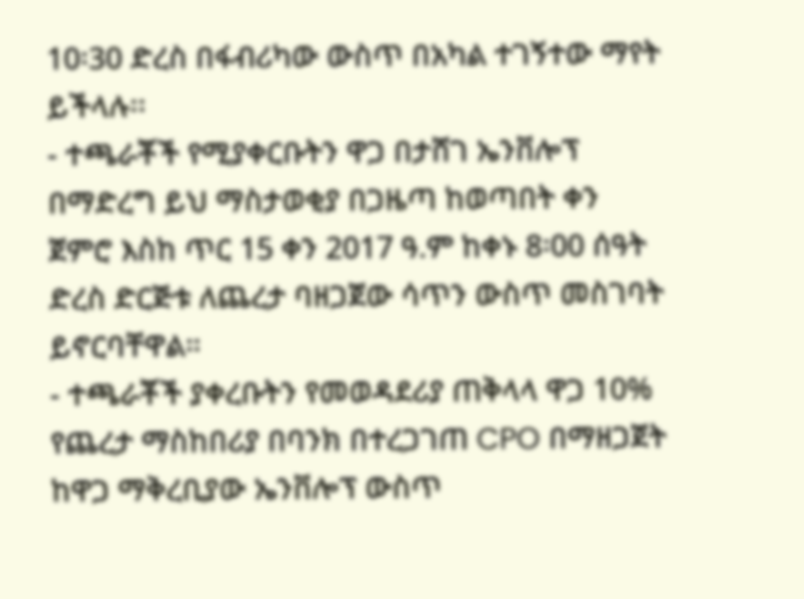10፡30 ድረስ በፋብሪካው ውስጥ በአካል ተገኝተው ማየት ይችላሉ፡፡
- ተጫራቾች የሚያቀርቡትን ዋጋ በታሸገ ኤንቨሎፕ በማድረግ ይህ ማስታወቂያ በጋዜጣ ከወጣበት ቀን ጀምሮ እስከ ጥር 15 ቀን 2017 ዓ.ም ከቀኑ 8፡00 ሰዓት ድረስ ድርጅቱ ለጨረታ ባዘጋጀው ሳጥን ውስጥ መስገባት ይኖርባቸዋል።
- ተጫራቾች ያቀረቡትን የመወዳደሪያ ጠቅላላ ዋጋ 10% የጨረታ ማስከበሪያ በባንክ በተረጋገጠ CPO በማዘጋጀት ከዋጋ ማቅረቢያው ኤንቨሎፕ ውስጥ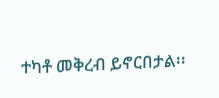ተካቶ መቅረብ ይኖርበታል፡፡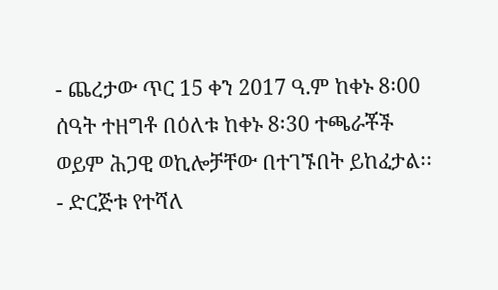- ጨረታው ጥር 15 ቀን 2017 ዓ.ም ከቀኑ 8፡00 ሰዓት ተዘግቶ በዕለቱ ከቀኑ 8፡30 ተጫራቾች ወይም ሕጋዊ ወኪሎቻቸው በተገኙበት ይከፈታል፡፡
- ድርጅቱ የተሻለ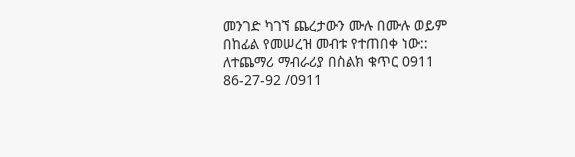መንገድ ካገኘ ጨረታውን ሙሉ በሙሉ ወይም በከፊል የመሠረዝ መብቱ የተጠበቀ ነው::
ለተጨማሪ ማብራሪያ በስልክ ቁጥር 0911 86-27-92 /0911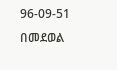96-09-51 በመደወል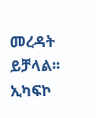መረዳት ይቻላል፡፡
ኢካፍኮ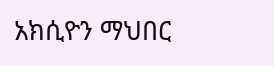አክሲዮን ማህበር